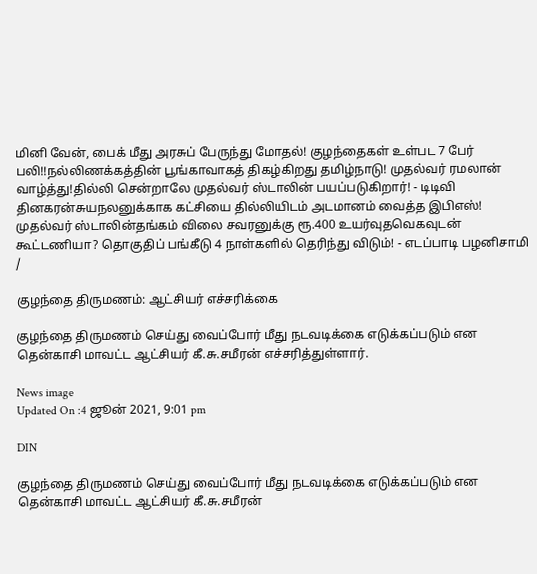மினி வேன், பைக் மீது அரசுப் பேருந்து மோதல்! குழந்தைகள் உள்பட 7 பேர் பலி!!நல்லிணக்கத்தின் பூங்காவாகத் திகழ்கிறது தமிழ்நாடு! முதல்வர் ரமலான் வாழ்த்து!தில்லி சென்றாலே முதல்வர் ஸ்டாலின் பயப்படுகிறார்! - டிடிவி தினகரன்சுயநலனுக்காக கட்சியை தில்லியிடம் அடமானம் வைத்த இபிஎஸ்! முதல்வர் ஸ்டாலின்தங்கம் விலை சவரனுக்கு ரூ.400 உயர்வுதவெகவுடன் கூட்டணியா? தொகுதிப் பங்கீடு 4 நாள்களில் தெரிந்து விடும்! - எடப்பாடி பழனிசாமி
/

குழந்தை திருமணம்: ஆட்சியர் எச்சரிக்கை

குழந்தை திருமணம் செய்து வைப்போர் மீது நடவடிக்கை எடுக்கப்படும் என தென்காசி மாவட்ட ஆட்சியர் கீ.சு.சமீரன் எச்சரித்துள்ளார்.

News image
Updated On :4 ஜூன் 2021, 9:01 pm

DIN

குழந்தை திருமணம் செய்து வைப்போர் மீது நடவடிக்கை எடுக்கப்படும் என தென்காசி மாவட்ட ஆட்சியர் கீ.சு.சமீரன்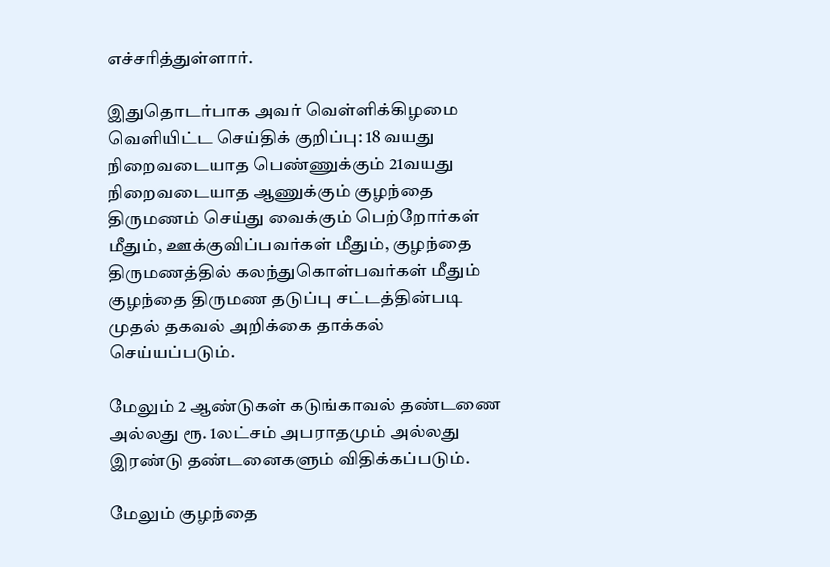எச்சரித்துள்ளார்.

இதுதொடர்பாக அவர் வெள்ளிக்கிழமை வெளியிட்ட செய்திக் குறிப்பு: 18 வயது நிறைவடையாத பெண்ணுக்கும் 21வயது நிறைவடையாத ஆணுக்கும் குழந்தை திருமணம் செய்து வைக்கும் பெற்றோர்கள் மீதும், ஊக்குவிப்பவர்கள் மீதும், குழந்தை திருமணத்தில் கலந்துகொள்பவர்கள் மீதும் குழந்தை திருமண தடுப்பு சட்டத்தின்படி முதல் தகவல் அறிக்கை தாக்கல் செய்யப்படும்.

மேலும் 2 ஆண்டுகள் கடுங்காவல் தண்டணை அல்லது ரூ. 1லட்சம் அபராதமும் அல்லது இரண்டு தண்டனைகளும் விதிக்கப்படும்.

மேலும் குழந்தை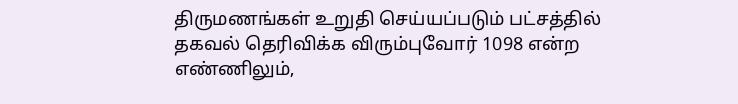திருமணங்கள் உறுதி செய்யப்படும் பட்சத்தில் தகவல் தெரிவிக்க விரும்புவோர் 1098 என்ற எண்ணிலும்,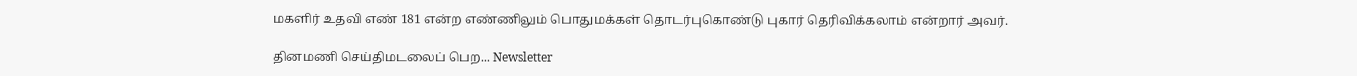மகளிர் உதவி எண் 181 என்ற எண்ணிலும் பொதுமக்கள் தொடர்புகொண்டு புகார் தெரிவிக்கலாம் என்றார் அவர்.

தினமணி செய்திமடலைப் பெற... Newsletter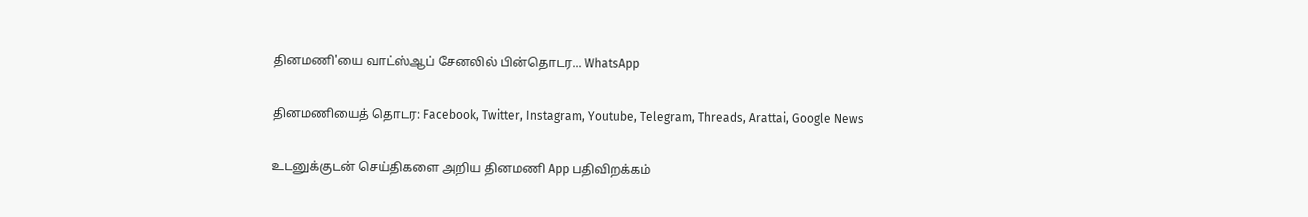தினமணி'யை வாட்ஸ்ஆப் சேனலில் பின்தொடர... WhatsApp

தினமணியைத் தொடர: Facebook, Twitter, Instagram, Youtube, Telegram, Threads, Arattai, Google News

உடனுக்குடன் செய்திகளை அறிய தினமணி App பதிவிறக்கம்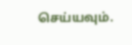செய்யவும்.